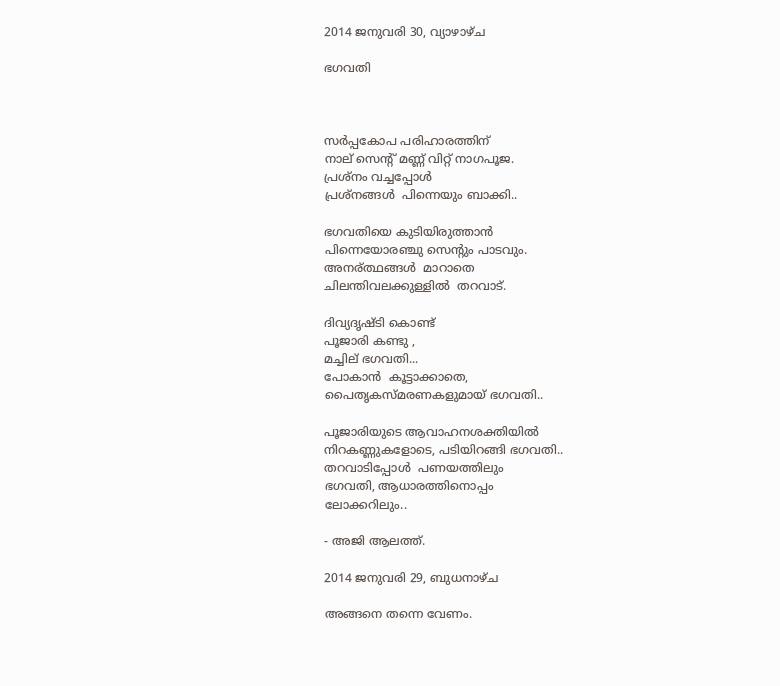2014 ജനുവരി 30, വ്യാഴാഴ്‌ച

ഭഗവതി



സർപ്പകോപ പരിഹാരത്തിന്
നാല് സെന്റ് മണ്ണ് വിറ്റ് നാഗപൂജ.
പ്രശ്നം വച്ചപ്പോൾ
പ്രശ്നങ്ങൾ  പിന്നെയും ബാക്കി..

ഭഗവതിയെ കുടിയിരുത്താൻ
പിന്നെയോരഞ്ചു സെന്റും പാടവും.
അനര്ത്ഥങ്ങൾ  മാറാതെ
ചിലന്തിവലക്കുള്ളിൽ  തറവാട്.

ദിവ്യദൃഷ്ടി കൊണ്ട്
പൂജാരി കണ്ടു ,
മച്ചില് ഭഗവതി...
പോകാൻ  കൂട്ടാക്കാതെ,
പൈതൃകസ്മരണകളുമായ് ഭഗവതി..

പൂജാരിയുടെ ആവാഹനശക്തിയിൽ
നിറകണ്ണുകളോടെ, പടിയിറങ്ങി ഭഗവതി..
തറവാടിപ്പോൾ  പണയത്തിലും
ഭഗവതി, ആധാരത്തിനൊപ്പം
ലോക്കറിലും..

- അജി ആലത്ത്.

2014 ജനുവരി 29, ബുധനാഴ്‌ച

അങ്ങനെ തന്നെ വേണം.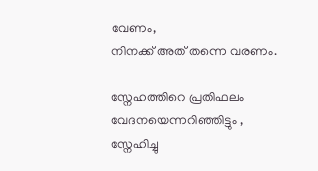വേണം,
നിനക്ക് അത് തന്നെ വരണം.

സ്നേഹത്തിറെ പ്രതിഫലം
വേദനയെന്നറിഞ്ഞിട്ടും ,
സ്നേഹിച്ചു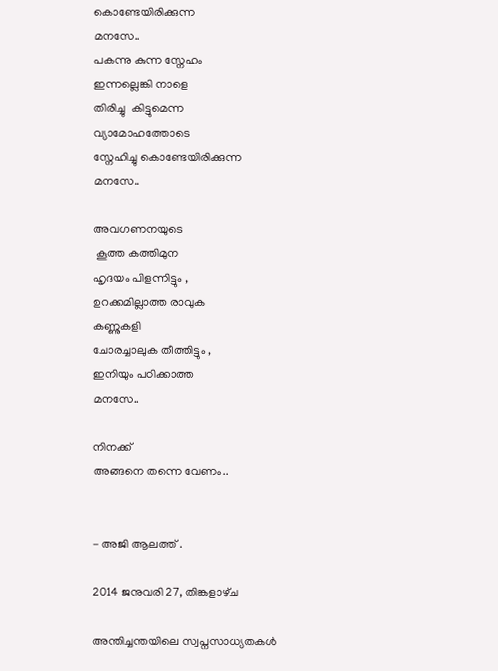കൊണ്ടേയിരിക്കുന്ന
മനസേ..
പകന്നു കുന്ന സ്നേഹം
ഇന്നല്ലെങ്കി നാളെ
തിരിച്ചു  കിട്ടുമെന്ന
വ്യാമോഹത്തോടെ
സ്നേഹിച്ചു കൊണ്ടേയിരിക്കുന്ന
മനസേ..

അവഗണനയുടെ
 കൂത്ത കത്തിമുന
ഹൃദയം പിളന്നിട്ടും ,
ഉറക്കമില്ലാത്ത രാവുക
കണ്ണുകളി
ചോരച്ചാലുക തീത്തിട്ടും ,
ഇനിയും പഠിക്കാത്ത
മനസേ..

നിനക്ക്
അങ്ങനെ തന്നെ വേണം..


- അജി ആലത്ത് .

2014 ജനുവരി 27, തിങ്കളാഴ്‌ച

അന്തിച്ചന്തയിലെ സ്വപ്നസാധ്യതകൾ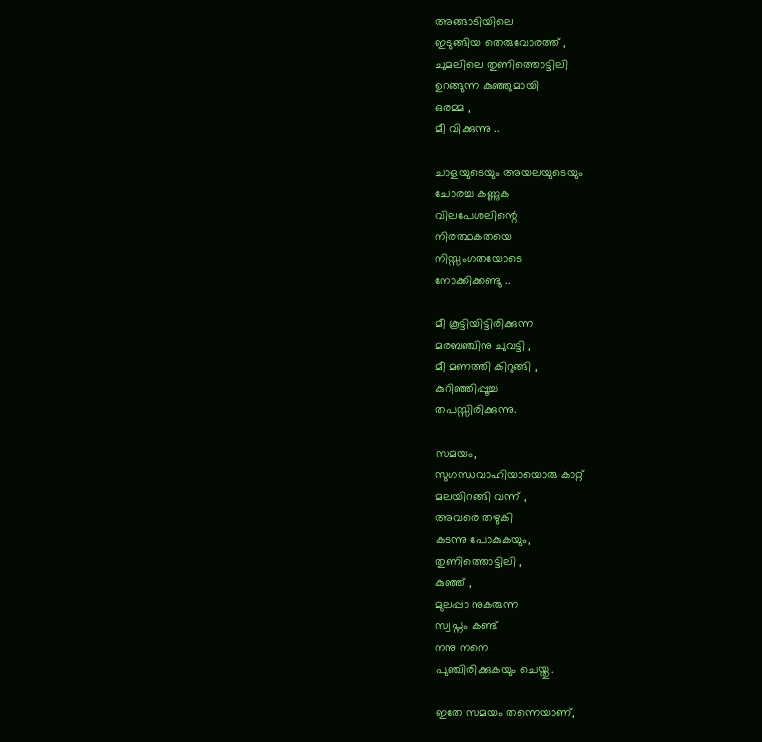അങ്ങാടിയിലെ
ഇടുങ്ങിയ തെരുവോരത്ത് ,
ചുമലിലെ തുണിത്തൊട്ടിലി
ഉറങ്ങുന്ന കുഞ്ഞുമായി
ഒരമ്മ ,
മീ വിക്കുന്നു ..

ചാളയുടെയും അയലയുടെയും
ചോരച്ച കണ്ണുക
വിലപേശലിന്റെ
നിരത്ഥകതയെ
നിസ്സംഗതയോടെ
നോക്കിക്കണ്ടു ..

മീ കൂട്ടിയിട്ടിരിക്കുന്ന
മരബഞ്ചിനു ചുവട്ടി ,
മീ മണത്തി കിറുങ്ങി ,
കുറിഞ്ഞിപ്പൂച്ച
തപസ്സിരിക്കുന്നു.

സമയം,
സുഗന്ധവാഹിയായൊരു കാറ്റ്
മലയിറങ്ങി വന്ന് ,
അവരെ തഴുകി
കടന്നു പോകുകയും,
തുണിത്തൊട്ടിലി ,
കുഞ്ഞ് ,
മുലപ്പാ നുകരുന്ന
സ്വപ്നം കണ്ട്
നനു നനെ
പുഞ്ചിരിക്കുകയും ചെയ്തു.

ഇതേ സമയം തന്നെയാണ്,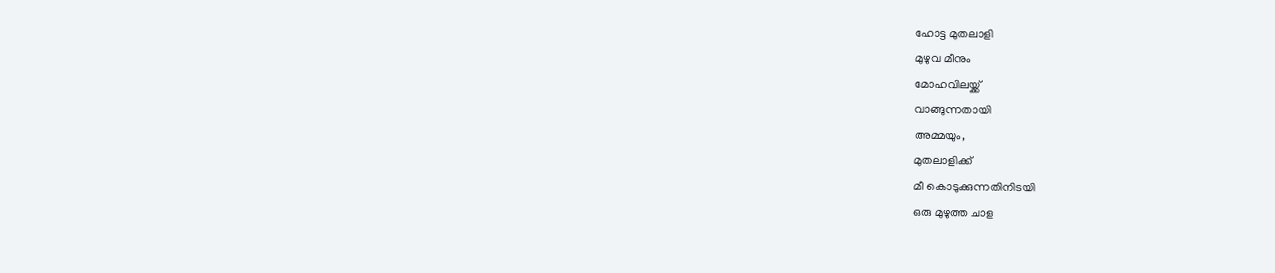ഹോട്ട മുതലാളി
മുഴുവ മീനും
മോഹവിലയ്ക്ക്
വാങ്ങുന്നതായി
അമ്മയും,
മുതലാളിക്ക്
മീ കൊടുക്കുന്നതിനിടയി
ഒരു മുഴുത്ത ചാള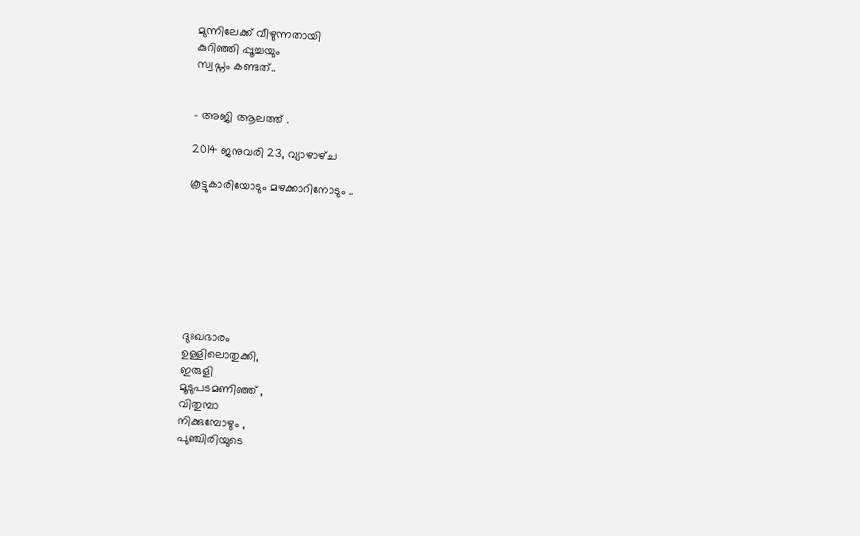മുന്നിലേക്ക് വീഴുന്നതായി
കുറിഞ്ഞി പ്പൂച്ചയും
സ്വപ്നം കണ്ടത്..


- അജി ആലത്ത് .

2014 ജനുവരി 23, വ്യാഴാഴ്‌ച

കൂട്ടുകാരിയോടും മഴക്കാറിനോടും ..








ദുഃഖഭാരം
ഉള്ളിലൊതുക്കി,
ഇരുളി
മൂടുപടമണിഞ്ഞ് ,
വിതുമ്പാ
നിക്കുമ്പോഴും ,
പുഞ്ചിരിയുടെ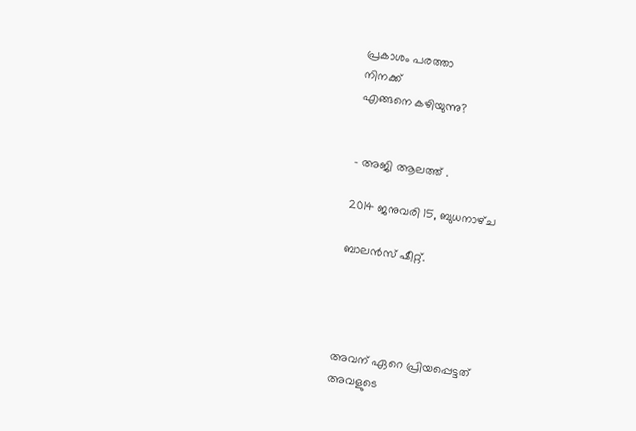പ്രകാശം പരത്താ
നിനക്ക്
എങ്ങനെ കഴിയുന്നു?


- അജി ആലത്ത് .

2014 ജനുവരി 15, ബുധനാഴ്‌ച

ബാലൻസ് ഷീറ്റ്.




അവന് ഏറെ പ്രിയപ്പെട്ടത്
അവളുടെ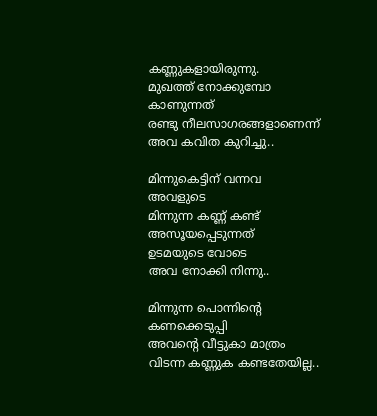കണ്ണുകളായിരുന്നു.
മുഖത്ത് നോക്കുമ്പോ
കാണുന്നത്
രണ്ടു നീലസാഗരങ്ങളാണെന്ന്
അവ കവിത കുറിച്ചു..

മിന്നുകെട്ടിന് വന്നവ
അവളുടെ
മിന്നുന്ന കണ്ണ് കണ്ട്
അസൂയപ്പെടുന്നത്
ഉടമയുടെ വോടെ
അവ നോക്കി നിന്നു..

മിന്നുന്ന പൊന്നിന്റെ
കണക്കെടുപ്പി
അവന്റെ വീട്ടുകാ മാത്രം
വിടന്ന കണ്ണുക കണ്ടതേയില്ല..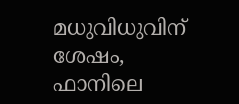മധുവിധുവിന് ശേഷം,
ഫാനിലെ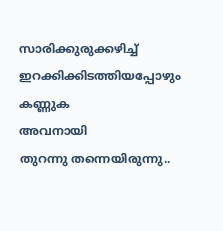സാരിക്കുരുക്കഴിച്ച്
ഇറക്കിക്കിടത്തിയപ്പോഴും
കണ്ണുക
അവനായി
തുറന്നു തന്നെയിരുന്നു..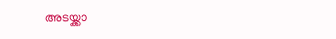അടയ്ക്കാ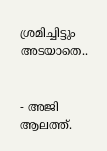ശ്രമിച്ചിട്ടും
അടയാതെ..


- അജി ആലത്ത്.